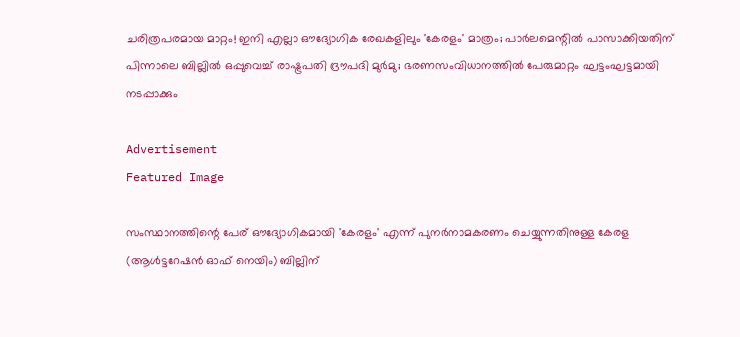ചരിത്രപരമായ മാറ്റം! ഇനി എല്ലാ ഔദ്യോഗിക രേഖകളിലും 'കേരളം' മാത്രം; പാര്‍ലമെന്റില്‍ പാസാക്കിയതിന് പിന്നാലെ ബില്ലില്‍ ഒപ്പുവെച്ച്‌ രാഷ്ട്രപതി ദ്രൗപദി മുര്‍മു; ഭരണസംവിധാനത്തില്‍ പേരുമാറ്റം ഘട്ടംഘട്ടമായി നടപ്പാക്കും

Advertisement
Featured Image

സംസ്ഥാനത്തിന്റെ പേര് ഔദ്യോഗികമായി 'കേരളം' എന്ന് പുനര്‍നാമകരണം ചെയ്യുന്നതിനുള്ള കേരള (ആള്‍ട്ടറേഷന്‍ ഓഫ് നെയിം) ബില്ലിന്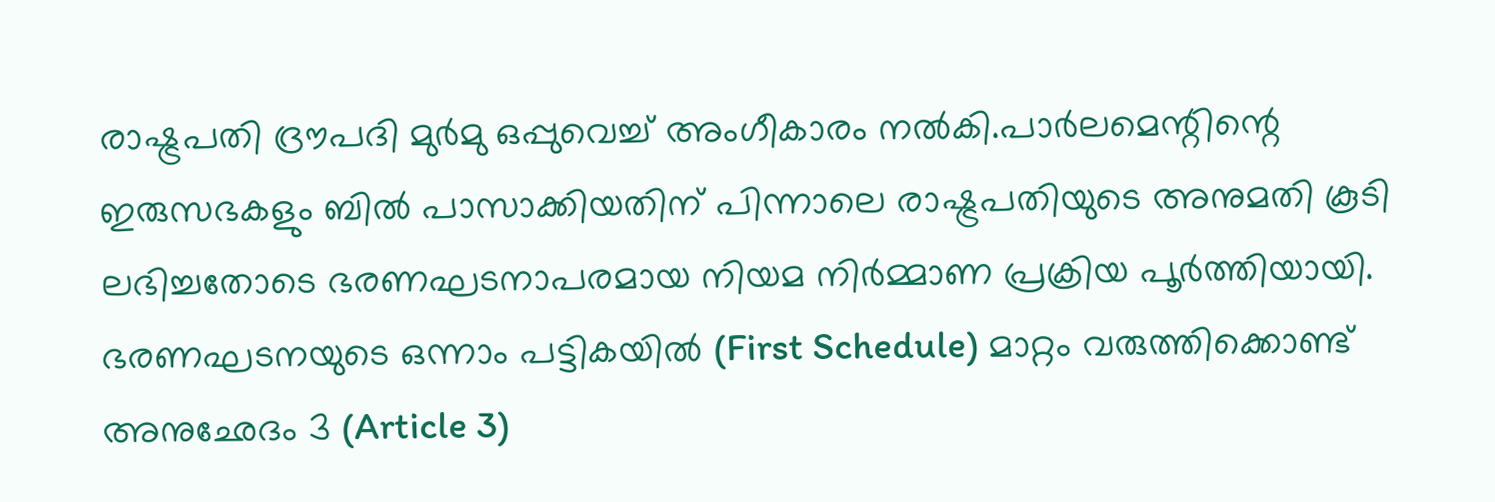രാഷ്ട്രപതി ദ്രൗപദി മുര്‍മു ഒപ്പുവെച്ച്‌ അംഗീകാരം നല്‍കി.പാര്‍ലമെന്റിന്റെ ഇരുസഭകളും ബില്‍ പാസാക്കിയതിന് പിന്നാലെ രാഷ്ട്രപതിയുടെ അനുമതി കൂടി ലഭിച്ചതോടെ ഭരണഘടനാപരമായ നിയമ നിര്‍മ്മാണ പ്രക്രിയ പൂര്‍ത്തിയായി. ഭരണഘടനയുടെ ഒന്നാം പട്ടികയില്‍ (First Schedule) മാറ്റം വരുത്തിക്കൊണ്ട് അനുഛേദം 3 (Article 3)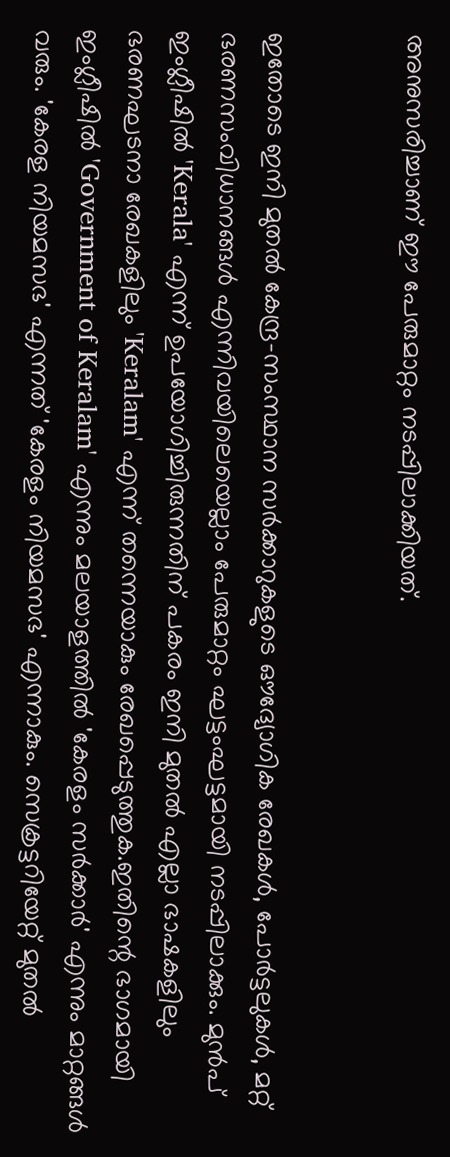അനുസരിച്ചാണ് ഈ പേരുമാറ്റം നടപ്പിലാക്കിയത്.


ഇതോടെ ഇനി മുതല്‍ കേന്ദ്ര-സംസ്ഥാന സര്‍ക്കാറുകളുടെ ഔദ്യോഗിക രേഖകള്‍, പോര്‍ട്ടലുകള്‍, മറ്റ് ഭരണസംവിധാനങ്ങള്‍ എന്നിവയിലെയെല്ലാം പേരുമാറ്റം ഘട്ടംഘട്ടമായി നടപ്പിലാക്കും. മുന്‍പ് ഇംഗ്ലീഷില്‍ 'Kerala' എന്ന് ഉപയോഗിച്ചിരുന്നതിന് പകരം ഇനി മുതല്‍ എല്ലാ ഭാഷകളിലും ഭരണഘടനാ രേഖകളിലും 'Keralam' എന്ന് തന്നെയാകും രേഖപ്പെടുത്തുക.ഇതിന്റെ ഭാഗമായി ഇംഗ്ലീഷില്‍ 'Government of Keralam' എന്നും മലയാളത്തില്‍ 'കേരളം സര്‍ക്കാര്‍' എന്നും മാറ്റങ്ങള്‍ വരും. 'കേരള നിയമസഭ' എന്നത് 'കേരളം നിയമസഭ' എന്നാകും. സെക്രട്ടറിയേറ്റ് മുതല്‍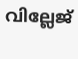വില്ലേജ്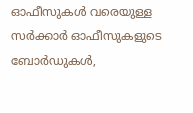ഓഫീസുകള്‍ വരെയുള്ള സര്‍ക്കാര്‍ ഓഫീസുകളുടെ ബോര്‍ഡുകള്‍,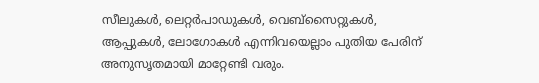സീലുകള്‍, ലെറ്റര്‍പാഡുകള്‍, വെബ്സൈറ്റുകള്‍, ആപ്പുകള്‍, ലോഗോകള്‍ എന്നിവയെല്ലാം പുതിയ പേരിന് അനുസൃതമായി മാറ്റേണ്ടി വരും.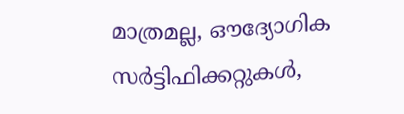മാത്രമല്ല, ഔദ്യോഗിക സര്‍ട്ടിഫിക്കറ്റുകള്‍,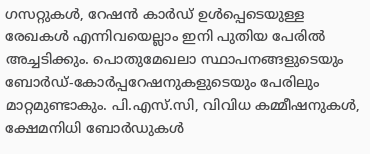ഗസറ്റുകള്‍, റേഷന്‍ കാര്‍ഡ് ഉള്‍പ്പെടെയുള്ള രേഖകള്‍ എന്നിവയെല്ലാം ഇനി പുതിയ പേരില്‍ അച്ചടിക്കും. പൊതുമേഖലാ സ്ഥാപനങ്ങളുടെയും ബോര്‍ഡ്-കോര്‍പ്പറേഷനുകളുടെയും പേരിലും മാറ്റമുണ്ടാകും. പി.എസ്.സി, വിവിധ കമ്മീഷനുകള്‍, ക്ഷേമനിധി ബോര്‍ഡുകള്‍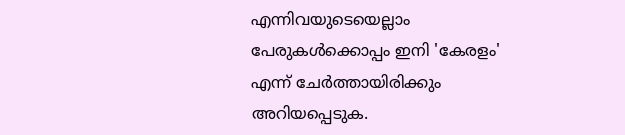എന്നിവയുടെയെല്ലാം പേരുകള്‍ക്കൊപ്പം ഇനി 'കേരളം' എന്ന് ചേര്‍ത്തായിരിക്കും അറിയപ്പെടുക.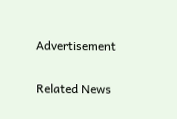Advertisement

Related News